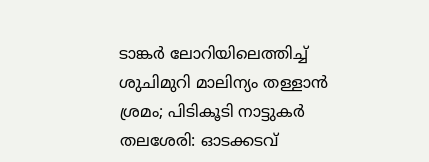ടാങ്കർ ലോറിയിലെത്തിച്ച് ശുചിമുറി മാലിന്യം തള്ളാൻ ശ്രമം; പിടികൂടി നാട്ടുകർ
തലശേരി: ഓടക്കടവ്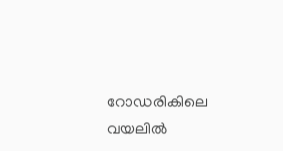റോഡരികിലെ വയലിൽ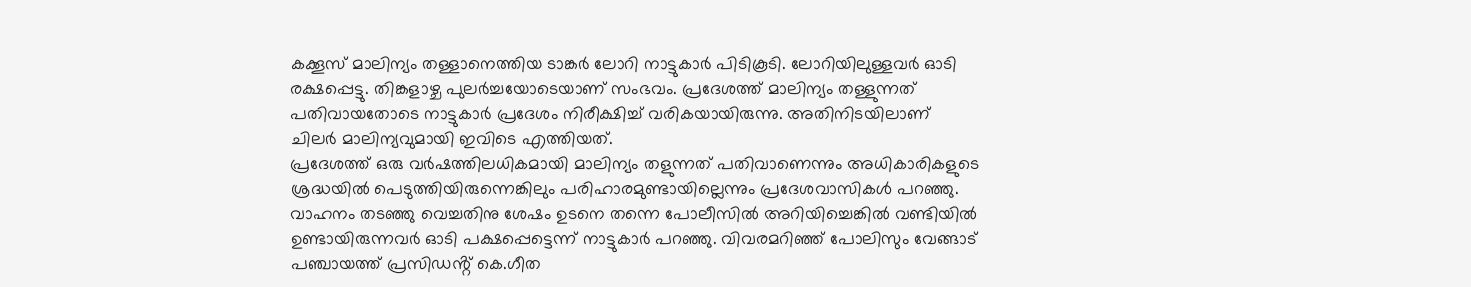കക്കൂസ് മാലിന്യം തള്ളാനെത്തിയ ടാങ്കർ ലോറി നാട്ടുകാർ പിടികൂടി. ലോറിയിലുള്ളവർ ഓടി രക്ഷപ്പെട്ടു. തിങ്കളാഴ്ച പുലർച്ചയോടെയാണ് സംഭവം. പ്രദേശത്ത് മാലിന്യം തള്ളുന്നത് പതിവായതോടെ നാട്ടുകാർ പ്രദേശം നിരീക്ഷിച്ച് വരികയായിരുന്നു. അതിനിടയിലാണ് ചിലർ മാലിന്യവുമായി ഇവിടെ എത്തിയത്.
പ്രദേശത്ത് ഒരു വർഷത്തിലധികമായി മാലിന്യം തളുന്നത് പതിവാണെന്നും അധികാരികളുടെ ശ്രദ്ധയിൽ പെടുത്തിയിരുന്നെങ്കിലും പരിഹാരമുണ്ടായില്ലെന്നും പ്രദേശവാസികൾ പറഞ്ഞു. വാഹനം തടഞ്ഞു വെച്ചതിനു ശേഷം ഉടനെ തന്നെ പോലീസിൽ അറിയിച്ചെങ്കിൽ വണ്ടിയിൽ ഉണ്ടായിരുന്നവർ ഓടി പക്ഷപ്പെട്ടെന്ന് നാട്ടുകാർ പറഞ്ഞു. വിവരമറിഞ്ഞ് പോലിസും വേങ്ങാട് പഞ്ചായത്ത് പ്രസിഡൻ്റ് കെ.ഗീത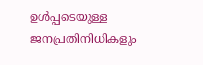ഉൾപ്പടെയുള്ള ജനപ്രതിനിധികളും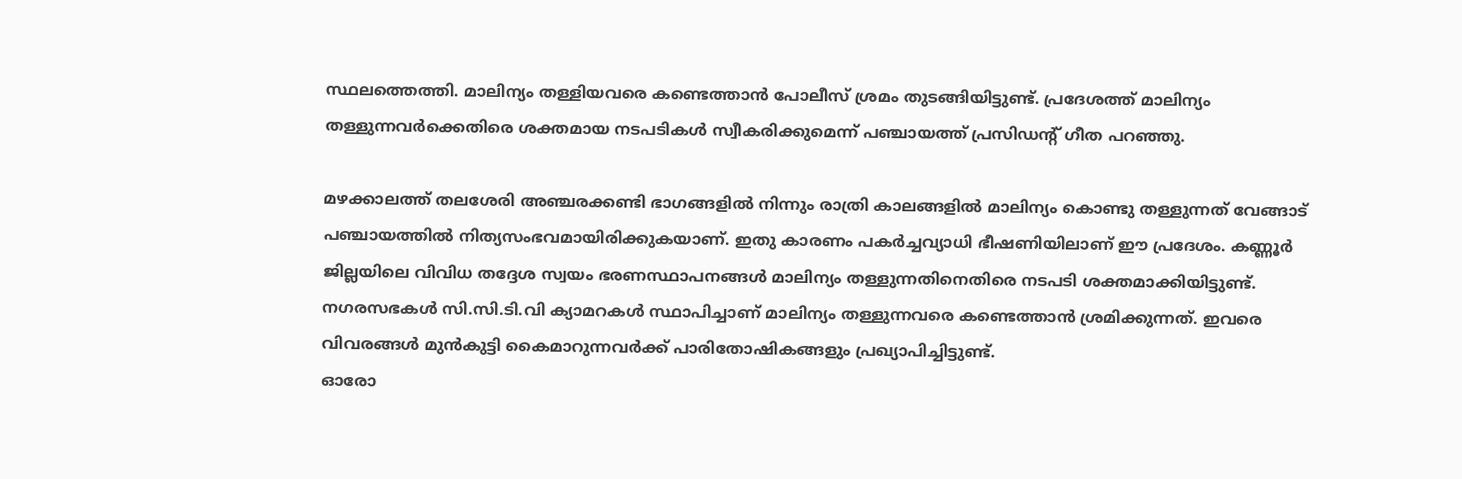സ്ഥലത്തെത്തി. മാലിന്യം തള്ളിയവരെ കണ്ടെത്താൻ പോലീസ് ശ്രമം തുടങ്ങിയിട്ടുണ്ട്. പ്രദേശത്ത് മാലിന്യം തള്ളുന്നവർക്കെതിരെ ശക്തമായ നടപടികൾ സ്വീകരിക്കുമെന്ന് പഞ്ചായത്ത് പ്രസിഡൻ്റ് ഗീത പറഞ്ഞു.

മഴക്കാലത്ത് തലശേരി അഞ്ചരക്കണ്ടി ഭാഗങ്ങളിൽ നിന്നും രാത്രി കാലങ്ങളിൽ മാലിന്യം കൊണ്ടു തള്ളുന്നത് വേങ്ങാട് പഞ്ചായത്തിൽ നിത്യസംഭവമായിരിക്കുകയാണ്. ഇതു കാരണം പകർച്ചവ്യാധി ഭീഷണിയിലാണ് ഈ പ്രദേശം. കണ്ണൂർ ജില്ലയിലെ വിവിധ തദ്ദേശ സ്വയം ഭരണസ്ഥാപനങ്ങൾ മാലിന്യം തള്ളുന്നതിനെതിരെ നടപടി ശക്തമാക്കിയിട്ടുണ്ട്. നഗരസഭകൾ സി.സി.ടി.വി ക്യാമറകൾ സ്ഥാപിച്ചാണ് മാലിന്യം തള്ളുന്നവരെ കണ്ടെത്താൻ ശ്രമിക്കുന്നത്. ഇവരെ വിവരങ്ങൾ മുൻകുട്ടി കൈമാറുന്നവർക്ക് പാരിതോഷികങ്ങളും പ്രഖ്യാപിച്ചിട്ടുണ്ട്.
ഓരോ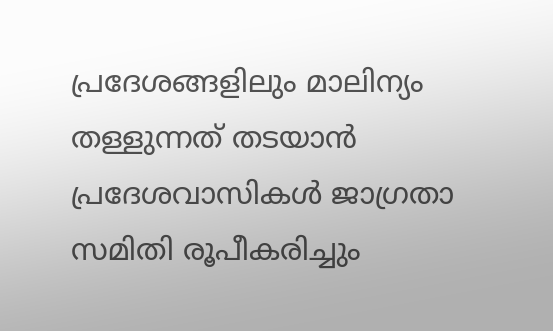പ്രദേശങ്ങളിലും മാലിന്യം തള്ളുന്നത് തടയാൻ പ്രദേശവാസികൾ ജാഗ്രതാ സമിതി രൂപീകരിച്ചും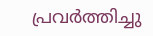പ്രവർത്തിച്ചു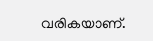വരികയാണ്.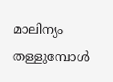മാലിന്യം തള്ളുമ്പോൾ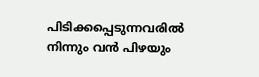പിടിക്കപ്പെടുന്നവരിൽ നിന്നും വൻ പിഴയും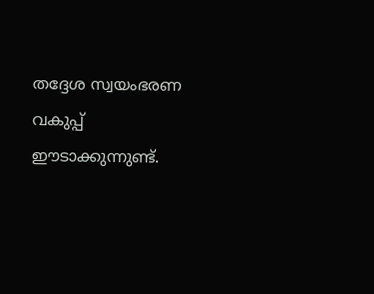തദ്ദേശ സ്വയംഭരണ വകുപ്പ് ഈടാക്കുന്നുണ്ട്.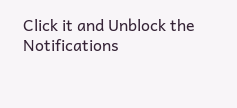Click it and Unblock the Notifications